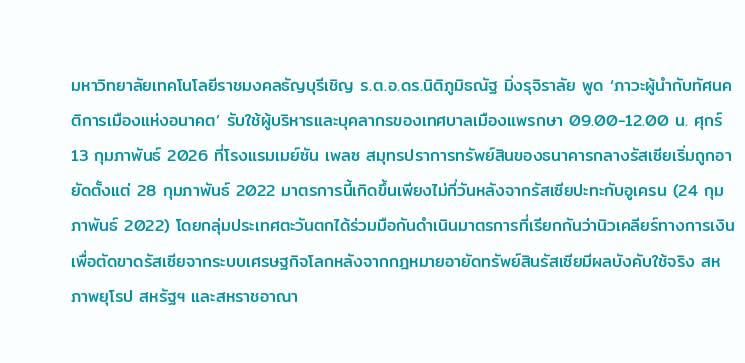มหาวิทยาลัยเทคโนโลยีราชมงคลธัญบุรีเชิญ ร.ต.อ.ดร.นิติภูมิธณัฐ มิ่งรุจิราลัย พูด ‘ภาวะผู้นำกับทัศนคติการเมืองแห่งอนาคต’ รับใช้ผู้บริหารและบุคลากรของเทศบาลเมืองแพรกษา 09.00-12.00 น. ศุกร์ 13 กุมภาพันธ์ 2026 ที่โรงแรมเมย์ซัน เพลซ สมุทรปราการทรัพย์สินของธนาคารกลางรัสเซียเริ่มถูกอายัดตั้งแต่ 28 กุมภาพันธ์ 2022 มาตรการนี้เกิดขึ้นเพียงไม่กี่วันหลังจากรัสเซียปะทะกับอูเครน (24 กุมภาพันธ์ 2022) โดยกลุ่มประเทศตะวันตกได้ร่วมมือกันดำเนินมาตรการที่เรียกกันว่านิวเคลียร์ทางการเงิน เพื่อตัดขาดรัสเซียจากระบบเศรษฐกิจโลกหลังจากกฎหมายอายัดทรัพย์สินรัสเซียมีผลบังคับใช้จริง สหภาพยุโรป สหรัฐฯ และสหราชอาณา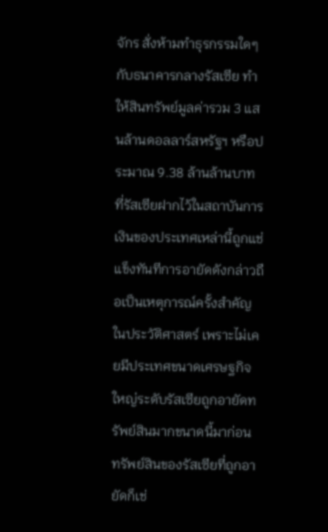จักร สั่งห้ามทำธุรกรรมใดๆ กับธนาคารกลางรัสเซีย ทำให้สินทรัพย์มูลค่ารวม 3 แสนล้านดอลลาร์สหรัฐฯ หรือประมาณ 9.38 ล้านล้านบาท ที่รัสเซียฝากไว้ในสถาบันการเงินของประเทศเหล่านี้ถูกแช่แข็งทันทีการอายัดดังกล่าวถือเป็นเหตุการณ์ครั้งสำคัญในประวัติศาสตร์ เพราะไม่เคยมีประเทศขนาดเศรษฐกิจใหญ่ระดับรัสเซียถูกอายัดทรัพย์สินมากขนาดนี้มาก่อน ทรัพย์สินของรัสเซียที่ถูกอายัดก็เช่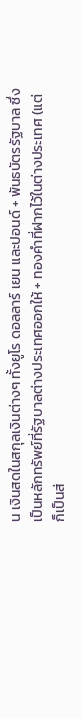น เงินสดในสกุลเงินต่างๆ ทั้งยูโร ดอลลาร์ เยน และปอนด์ + พันธบัตรรัฐบาล ซึ่งเป็นหลักทรัพย์ที่รัฐบาลต่างประเทศออกให้ + ทองคำที่ฝากไว้ในต่างประเทศ (แต่ก็เป็นส่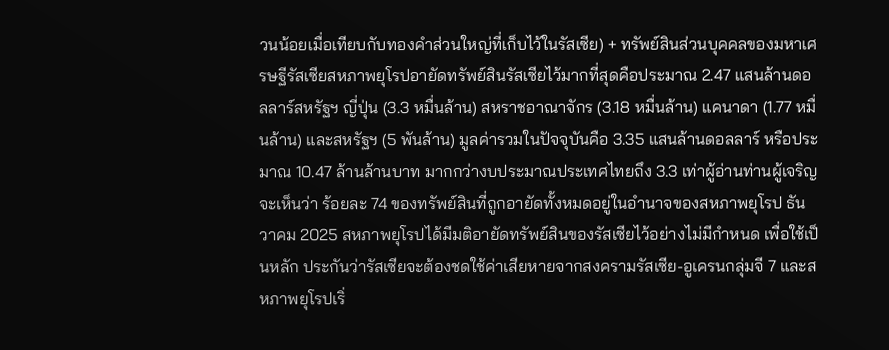วนน้อยเมื่อเทียบกับทองคำส่วนใหญ่ที่เก็บไว้ในรัสเซีย) + ทรัพย์สินส่วนบุคคลของมหาเศรษฐีรัสเซียสหภาพยุโรปอายัดทรัพย์สินรัสเซียไว้มากที่สุดคือประมาณ 2.47 แสนล้านดอลลาร์สหรัฐฯ ญี่ปุ่น (3.3 หมื่นล้าน) สหราชอาณาจักร (3.18 หมื่นล้าน) แคนาดา (1.77 หมื่นล้าน) และสหรัฐฯ (5 พันล้าน) มูลค่ารวมในปัจจุบันคือ 3.35 แสนล้านดอลลาร์ หรือประมาณ 10.47 ล้านล้านบาท มากกว่างบประมาณประเทศไทยถึง 3.3 เท่าผู้อ่านท่านผู้เจริญจะเห็นว่า ร้อยละ 74 ของทรัพย์สินที่ถูกอายัดทั้งหมดอยู่ในอำนาจของสหภาพยุโรป ธันวาคม 2025 สหภาพยุโรปได้มีมติอายัดทรัพย์สินของรัสเซียไว้อย่างไม่มีกำหนด เพื่อใช้เป็นหลัก ประกันว่ารัสเซียจะต้องชดใช้ค่าเสียหายจากสงครามรัสเซีย-อูเครนกลุ่มจี 7 และสหภาพยุโรปเริ่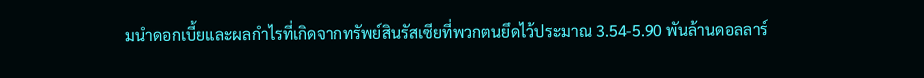มนำดอกเบี้ยและผลกำไรที่เกิดจากทรัพย์สินรัสเซียที่พวกตนยึดไว้ประมาณ 3.54-5.90 พันล้านดอลลาร์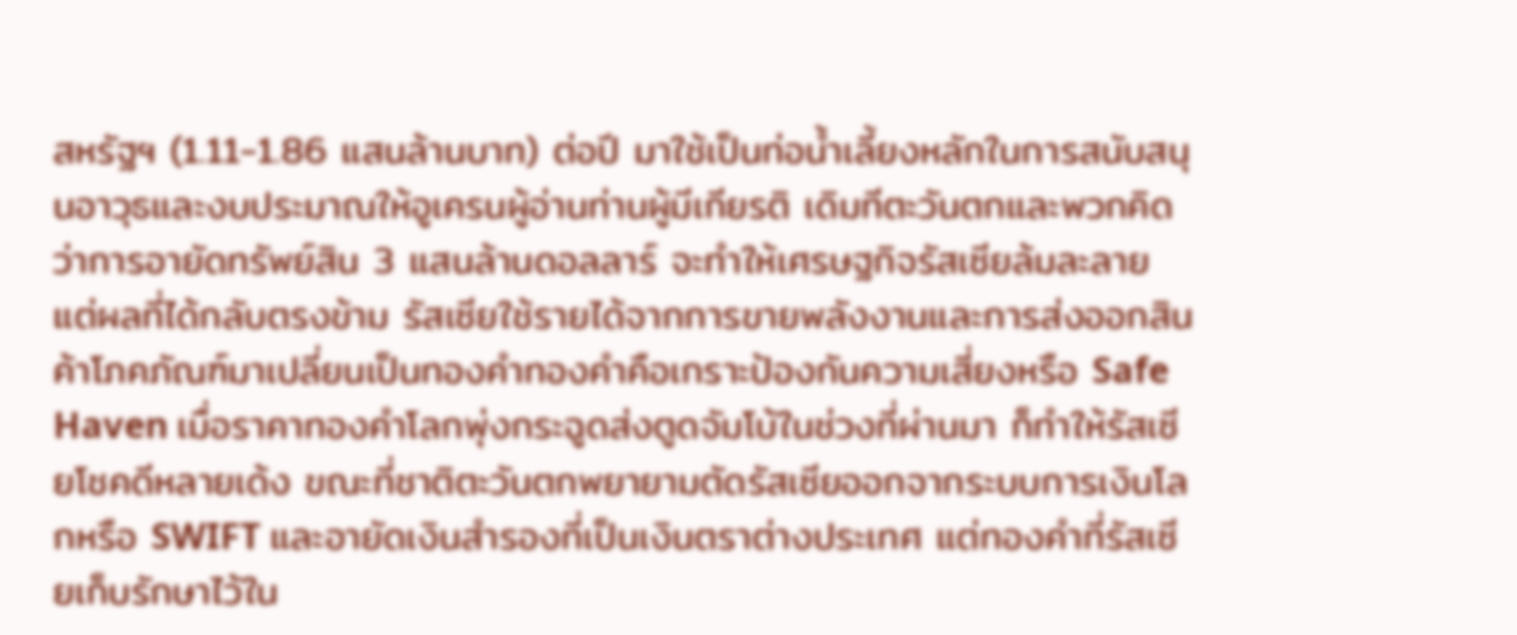สหรัฐฯ (1.11-1.86 แสนล้านบาท) ต่อปี มาใช้เป็นท่อน้ำเลี้ยงหลักในการสนับสนุนอาวุธและงบประมาณให้อูเครนผู้อ่านท่านผู้มีเกียรติ เดิมทีตะวันตกและพวกคิดว่าการอายัดทรัพย์สิน 3 แสนล้านดอลลาร์ จะทำให้เศรษฐกิจรัสเซียล้มละลาย แต่ผลที่ได้กลับตรงข้าม รัสเซียใช้รายได้จากการขายพลังงานและการส่งออกสินค้าโภคภัณฑ์มาเปลี่ยนเป็นทองคำทองคำคือเกราะป้องกันความเสี่ยงหรือ Safe Haven เมื่อราคาทองคำโลกพุ่งกระฉูดส่งตูดจัมโบ้ในช่วงที่ผ่านมา ก็ทำให้รัสเซียโชคดีหลายเด้ง ขณะที่ชาติตะวันตกพยายามตัดรัสเซียออกจากระบบการเงินโลกหรือ SWIFT และอายัดเงินสำรองที่เป็นเงินตราต่างประเทศ แต่ทองคำที่รัสเซียเก็บรักษาไว้ใน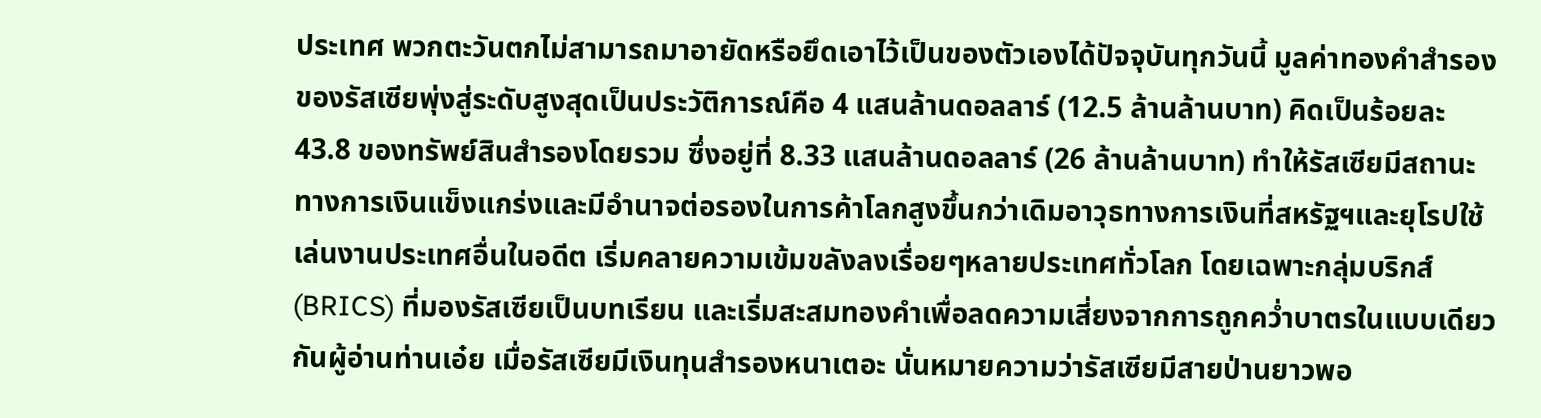ประเทศ พวกตะวันตกไม่สามารถมาอายัดหรือยึดเอาไว้เป็นของตัวเองได้ปัจจุบันทุกวันนี้ มูลค่าทองคำสำรองของรัสเซียพุ่งสู่ระดับสูงสุดเป็นประวัติการณ์คือ 4 แสนล้านดอลลาร์ (12.5 ล้านล้านบาท) คิดเป็นร้อยละ 43.8 ของทรัพย์สินสำรองโดยรวม ซึ่งอยู่ที่ 8.33 แสนล้านดอลลาร์ (26 ล้านล้านบาท) ทำให้รัสเซียมีสถานะทางการเงินแข็งแกร่งและมีอำนาจต่อรองในการค้าโลกสูงขึ้นกว่าเดิมอาวุธทางการเงินที่สหรัฐฯและยุโรปใช้เล่นงานประเทศอื่นในอดีต เริ่มคลายความเข้มขลังลงเรื่อยๆหลายประเทศทั่วโลก โดยเฉพาะกลุ่มบริกส์ (BRICS) ที่มองรัสเซียเป็นบทเรียน และเริ่มสะสมทองคำเพื่อลดความเสี่ยงจากการถูกคว่ำบาตรในแบบเดียวกันผู้อ่านท่านเอ๋ย เมื่อรัสเซียมีเงินทุนสำรองหนาเตอะ นั่นหมายความว่ารัสเซียมีสายป่านยาวพอ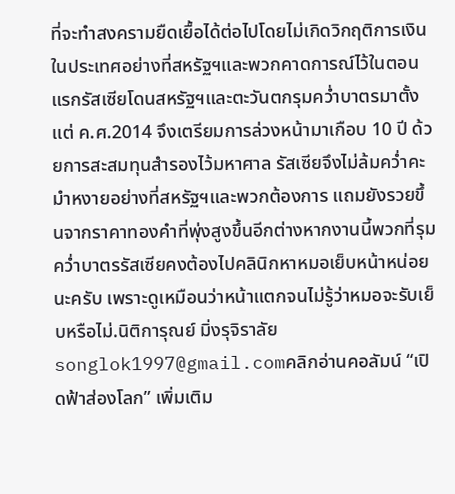ที่จะทำสงครามยืดเยื้อได้ต่อไปโดยไม่เกิดวิกฤติการเงินในประเทศอย่างที่สหรัฐฯและพวกคาดการณ์ไว้ในตอนแรกรัสเซียโดนสหรัฐฯและตะวันตกรุมคว่ำบาตรมาตั้งแต่ ค.ศ.2014 จึงเตรียมการล่วงหน้ามาเกือบ 10 ปี ด้วยการสะสมทุนสำรองไว้มหาศาล รัสเซียจึงไม่ล้มคว่ำคะมำหงายอย่างที่สหรัฐฯและพวกต้องการ แถมยังรวยขึ้นจากราคาทองคำที่พุ่งสูงขึ้นอีกต่างหากงานนี้พวกที่รุมคว่ำบาตรรัสเซียคงต้องไปคลินิกหาหมอเย็บหน้าหน่อยนะครับ เพราะดูเหมือนว่าหน้าแตกจนไม่รู้ว่าหมอจะรับเย็บหรือไม่.นิติการุณย์ มิ่งรุจิราลัยsonglok1997@gmail.comคลิกอ่านคอลัมน์ “เปิดฟ้าส่องโลก” เพิ่มเติม